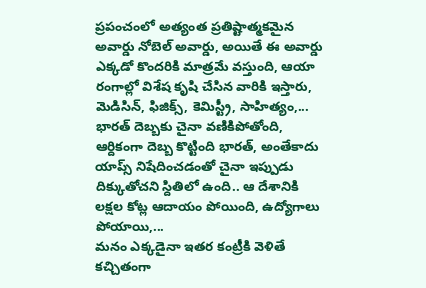ప్రపంచంలో అత్యంత ప్రతిష్టాత్మకమైన అవార్డు నోబెల్ అవార్డు, అయితే ఈ అవార్డు ఎక్కడో కొందరికి మాత్రమే వస్తుంది, ఆయా రంగాల్లో విశేష కృషి చేసిన వారికి ఇస్తారు, మెడిసిన్, ఫిజిక్స్, కెమిస్ట్రీ, సాహిత్యం,...
భారత్ దెబ్బకు చైనా వణికిపోతోంది, ఆర్దికంగా దెబ్బ కొట్టింది భారత్, అంతేకాదు యాప్స్ నిషేదించడంతో చైనా ఇప్పుడు దిక్కుతోచని స్దితిలో ఉంది.. ఆ దేశానికి లక్షల కోట్ల ఆదాయం పోయింది, ఉద్యోగాలు పోయాయి,...
మనం ఎక్కడైనా ఇతర కంట్రీకి వెళితే కచ్చితంగా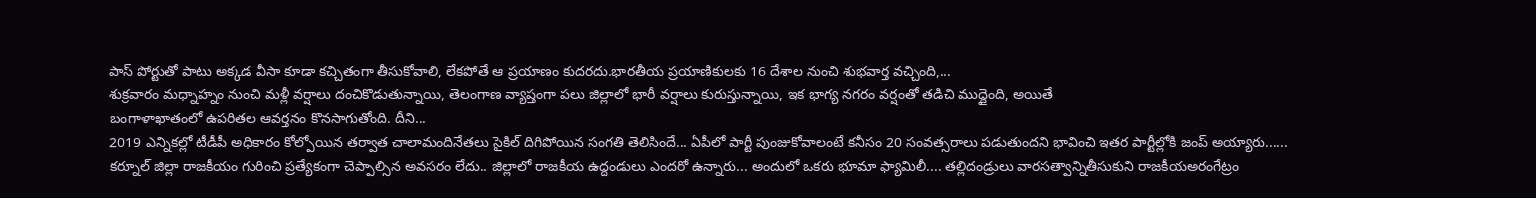పాస్ పోర్టుతో పాటు అక్కడ వీసా కూడా కచ్చితంగా తీసుకోవాలి, లేకపోతే ఆ ప్రయాణం కుదరదు.భారతీయ ప్రయాణికులకు 16 దేశాల నుంచి శుభవార్త వచ్చింది,...
శుక్రవారం మధ్నాహ్నం నుంచి మళ్లీ వర్షాలు దంచికొడుతున్నాయి, తెలంగాణ వ్యాప్తంగా పలు జిల్లాలో భారీ వర్షాలు కురుస్తున్నాయి, ఇక భాగ్య నగరం వర్షంతో తడిచి ముద్దైంది, అయితే
బంగాళాఖాతంలో ఉపరితల ఆవర్తనం కొనసాగుతోంది. దీని...
2019 ఎన్నికల్లో టీడీపీ అధికారం కోల్పోయిన తర్వాత చాలామందినేతలు సైకిల్ దిగిపోయిన సంగతి తెలిసిందే... ఏపీలో పార్టీ పుంజుకోవాలంటే కనీసం 20 సంవత్సరాలు పడుతుందని భావించి ఇతర పార్టీల్లోకి జంప్ అయ్యారు......
కర్నూల్ జిల్లా రాజకీయం గురించి ప్రత్యేకంగా చెప్పాల్సిన అవసరం లేదు.. జిల్లాలో రాజకీయ ఉద్దండులు ఎందరో ఉన్నారు... అందులో ఒకరు భూమా ఫ్యామిలీ.... తల్లిదండ్రులు వారసత్వాన్నితీసుకుని రాజకీయఅరంగేట్రం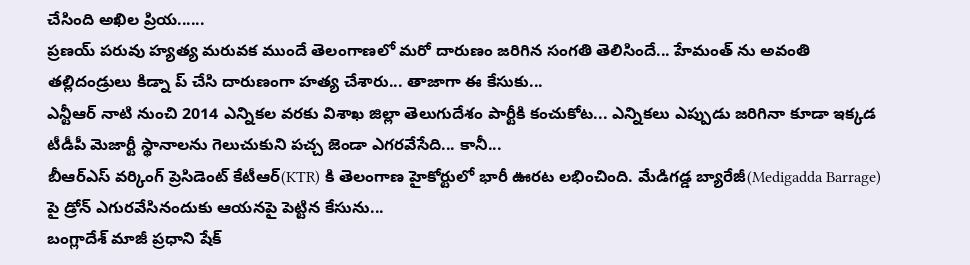చేసింది అఖిల ప్రియ......
ప్రణయ్ పరువు హ్యత్య మరువక ముందే తెలంగాణలో మరో దారుణం జరిగిన సంగతి తెలిసిందే... హేమంత్ ను అవంతి తల్లిదండ్రులు కిడ్నా ప్ చేసి దారుణంగా హత్య చేశారు... తాజాగా ఈ కేసుకు...
ఎన్టీఆర్ నాటి నుంచి 2014 ఎన్నికల వరకు విశాఖ జిల్లా తెలుగుదేశం పార్టీకి కంచుకోట... ఎన్నికలు ఎప్పుడు జరిగినా కూడా ఇక్కడ టీడీపీ మెజార్టీ స్థానాలను గెలుచుకుని పచ్చ జెండా ఎగరవేసేది... కానీ...
బీఆర్ఎస్ వర్కింగ్ ప్రెసిడెంట్ కేటీఆర్(KTR) కి తెలంగాణ హైకోర్టులో భారీ ఊరట లభించింది. మేడిగడ్డ బ్యారేజీ(Medigadda Barrage) పై డ్రోన్ ఎగురవేసినందుకు ఆయనపై పెట్టిన కేసును...
బంగ్లాదేశ్ మాజీ ప్రధాని షేక్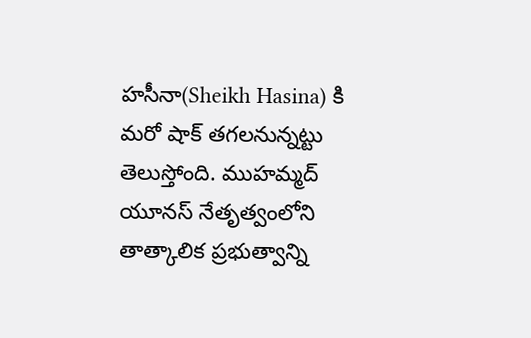హసీనా(Sheikh Hasina) కి మరో షాక్ తగలనున్నట్టు తెలుస్తోంది. ముహమ్మద్ యూనస్ నేతృత్వంలోని తాత్కాలిక ప్రభుత్వాన్ని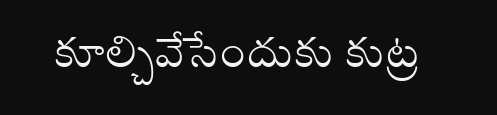కూల్చివేసేందుకు కుట్ర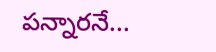పన్నారనే...